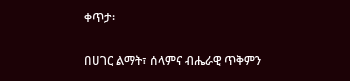ቀጥታ፡

በሀገር ልማት፣ ሰላምና ብሔራዊ ጥቅምን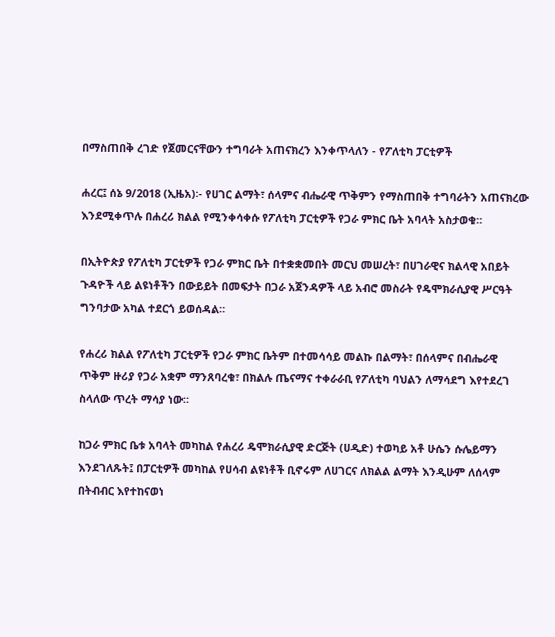በማስጠበቅ ረገድ የጀመርናቸውን ተግባራት አጠናክረን እንቀጥላለን - የፖለቲካ ፓርቲዎች

ሐረር፤ ሰኔ 9/2018 (ኢዜአ)፡- የሀገር ልማት፣ ሰላምና ብሔራዊ ጥቅምን የማስጠበቅ ተግባራትን አጠናክረው እንደሚቀጥሉ በሐረሪ ክልል የሚንቀሳቀሱ የፖለቲካ ፓርቲዎች የጋራ ምክር ቤት አባላት አስታወቁ።

በኢትዮጵያ የፖለቲካ ፓርቲዎች የጋራ ምክር ቤት በተቋቋመበት መርህ መሠረት፣ በሀገራዊና ክልላዊ አበይት ጉዳዮች ላይ ልዩነቶችን በውይይት በመፍታት በጋራ አጀንዳዎች ላይ አብሮ መስራት የዴሞክራሲያዊ ሥርዓት ግንባታው አካል ተደርጎ ይወሰዳል።

የሐረሪ ክልል የፖለቲካ ፓርቲዎች የጋራ ምክር ቤትም በተመሳሳይ መልኩ በልማት፣ በሰላምና በብሔራዊ ጥቅም ዙሪያ የጋራ አቋም ማንጸባረቁ፣ በክልሉ ጤናማና ተቀራራቢ የፖለቲካ ባህልን ለማሳደግ እየተደረገ ስላለው ጥረት ማሳያ ነው።

ከጋራ ምክር ቤቱ አባላት መካከል የሐረሪ ዴሞክራሲያዊ ድርጅት (ሀዲድ) ተወካይ አቶ ሁሴን ሱሌይማን እንደገለጹት፤ በፓርቲዎች መካከል የሀሳብ ልዩነቶች ቢኖሩም ለሀገርና ለክልል ልማት እንዲሁም ለሰላም በትብብር እየተከናወነ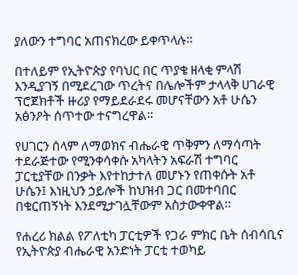ያለውን ተግባር አጠናክረው ይቀጥላሉ።

በተለይም የኢትዮጵያ የባህር በር ጥያቄ ዘላቂ ምላሽ እንዲያገኝ በሚደረገው ጥረትና በሌሎችም ታላላቅ ሀገራዊ ፕሮጀክቶች ዙሪያ የማይደራደሩ መሆናቸውን አቶ ሁሴን አፅንዖት ሰጥተው ተናግረዋል።

የሀገርን ሰላም ለማወክና ብሔራዊ ጥቅምን ለማሳጣት ተደራጅተው የሚንቀሳቀሱ አካላትን አፍራሽ ተግባር ፓርቲያቸው በንቃት እየተከታተለ መሆኑን የጠቀሱት አቶ ሁሴን፤ እነዚህን ኃይሎች ከህዝብ ጋር በመተባበር በቁርጠኝነት እንደሚታገሏቸውም አስታውቀዋል።

የሐረሪ ክልል የፖለቲካ ፓርቲዎች የጋራ ምክር ቤት ሰብሳቢና የኢትዮጵያ ብሔራዊ አንድነት ፓርቲ ተወካይ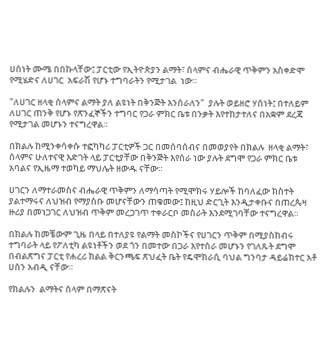ሀሰነት ሙሜ በበኩላቸው፤ ፓርቲው የኢትዮጵያን ልማት፣ ሰላምና ብሔራዊ ጥቅምን አስቀድሞ የሚሄድና ለሀገር  አፍራሽ የሆኑ ተግባራትን የሚታገል  ነው።

"ለሀገር ዘላቂ ሰላምና ልማት ያለ ልዩነት በቅንጅት እንሰራለን"  ያሉት ወይዘሮ ሃሰነት፤ በተለይም ለሀገር ጠንቅ የሆኑ የጽንፈኞችን ተግባር የጋራ ምክር ቤቱ በንቃት እየተከታተለና በአቋም ደረጃ የሚታገል መሆኑን ተናግረዋል።

በክልሉ ከሚንቀሳቀሱ ተፎካካሪ ፓርቲዎች ጋር በመሰባሰብና በመወያየት በክልሉ  ዘላቂ ልማት፣ ሰላምና ሁለተናዊ እድገት ላይ ፓርቲያቸው በቅንጅት እየሰራ ነው ያሉት ደግሞ የጋራ ምክር ቤቱ አባልና የኢዜማ ተወካይ ማህሌት ዘውዱ ናቸው።

ሀገርን ለማተራመስና ብሔራዊ ጥቅምን ለማሳጣት የሚሞክሩ ሃይሎች ከባለፈው ክስተት ያልተማሩና ለህዝብ የማያስቡ መሆናቸውን ጠቁመው፤ ከዚህ ድርጊት እንዲታቀቡና በጠረጴዛ ዙሪያ በመነጋገር ለህዝብ ጥቅም መረጋገጥ ተቀራርቦ መስራት እንደሚገባቸው ተናግረዋል።

በክልሉ ከመቼውም ጊዜ በላይ በተለያዩ የልማት መስኮችና የሀገርን ጥቅም በሚያስከብሩ ተግባራት ላይ የፖለቲካ ልዩነቶችን ወደ ጎን በመተው በጋራ እየተሰራ መሆኑን የገለጹት ደግሞ በብልጽግና ፓርቲ የሐረሪ ክልል ቅርንጫፍ ጽህፈት ቤት የዴሞክራሲ ባህል ግንባታ ዳይሬክተር አቶ ሀሰን አብዲ ናቸው።

የክልሉን  ልማትና ሰላም በማጽናት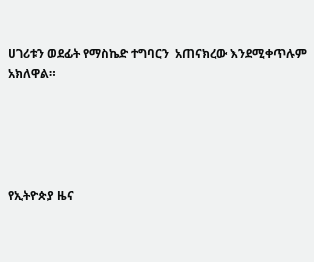ሀገሪቱን ወደፊት የማስኬድ ተግባርን  አጠናክረው እንደሚቀጥሉም አክለዋል።





የኢትዮጵያ ዜና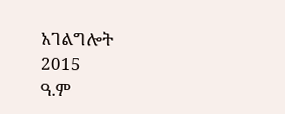አገልግሎት
2015
ዓ.ም